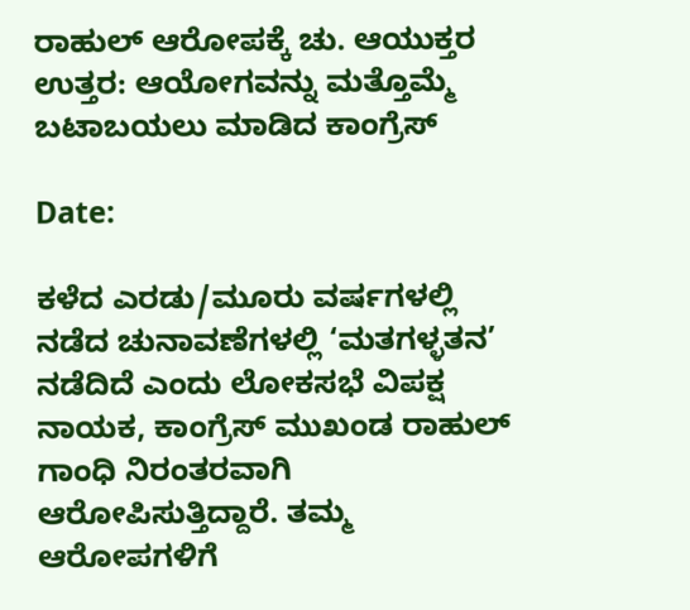ರಾಹುಲ್ ಆರೋಪಕ್ಕೆ ಚು. ಆಯುಕ್ತರ ಉತ್ತರ: ಆಯೋಗವನ್ನು ಮತ್ತೊಮ್ಮೆ ಬಟಾಬಯಲು ಮಾಡಿದ ಕಾಂಗ್ರೆಸ್‌

Date:

ಕಳೆದ ಎರಡು/ಮೂರು ವರ್ಷಗಳಲ್ಲಿ ನಡೆದ ಚುನಾವಣೆಗಳಲ್ಲಿ ‘ಮತಗಳ್ಳತನ’ ನಡೆದಿದೆ ಎಂದು ಲೋಕಸಭೆ ವಿಪಕ್ಷ ನಾಯಕ, ಕಾಂಗ್ರೆಸ್‌ ಮುಖಂಡ ರಾಹುಲ್ ಗಾಂಧಿ ನಿರಂತರವಾಗಿ ಆರೋಪಿಸುತ್ತಿದ್ದಾರೆ. ತಮ್ಮ ಆರೋಪಗಳಿಗೆ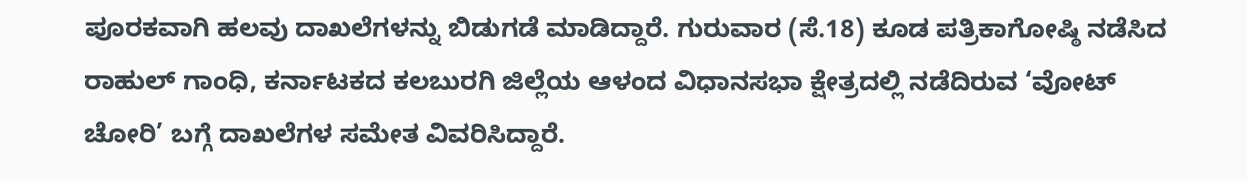ಪೂರಕವಾಗಿ ಹಲವು ದಾಖಲೆಗಳನ್ನು ಬಿಡುಗಡೆ ಮಾಡಿದ್ದಾರೆ. ಗುರುವಾರ (ಸೆ.18) ಕೂಡ ಪತ್ರಿಕಾಗೋಷ್ಠಿ ನಡೆಸಿದ ರಾಹುಲ್ ಗಾಂಧಿ, ಕರ್ನಾಟಕದ ಕಲಬುರಗಿ ಜಿಲ್ಲೆಯ ಆಳಂದ ವಿಧಾನಸಭಾ ಕ್ಷೇತ್ರದಲ್ಲಿ ನಡೆದಿರುವ ‘ವೋಟ್‌ ಚೋರಿ’ ಬಗ್ಗೆ ದಾಖಲೆಗಳ ಸಮೇತ ವಿವರಿಸಿದ್ದಾರೆ.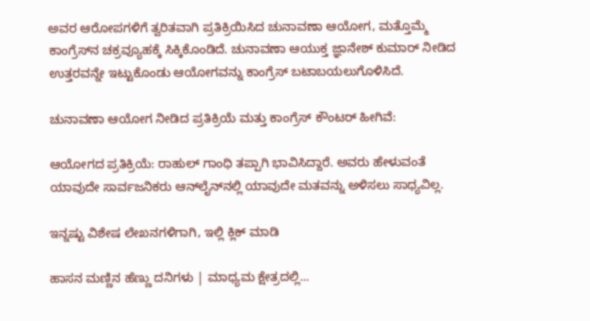ಅವರ ಆರೋಪಗಳಿಗೆ ತ್ವರಿತವಾಗಿ ಪ್ರತಿಕ್ರಿಯಿಸಿದ ಚುನಾವಣಾ ಆಯೋಗ, ಮತ್ತೊಮ್ಮೆ ಕಾಂಗ್ರೆಸ್‌ನ ಚಕ್ರವ್ಯೂಹಕ್ಕೆ ಸಿಕ್ಕಿಕೊಂಡಿದೆ. ಚುನಾವಣಾ ಆಯುಕ್ತ ಜ್ಞಾನೇಶ್ ಕುಮಾರ್ ನೀಡಿದ ಉತ್ತರವನ್ನೇ ಇಟ್ಟುಕೊಂಡು ಆಯೋಗವನ್ನು ಕಾಂಗ್ರೆಸ್‌ ಬಟಾಬಯಲುಗೊಳಿಸಿದೆ.

ಚುನಾವಣಾ ಆಯೋಗ ನೀಡಿದ ಪ್ರತಿಕ್ರಿಯೆ ಮತ್ತು ಕಾಂಗ್ರೆಸ್‌ ಕೌಂಟರ್‌ ಹೀಗಿವೆ:

ಆಯೋಗದ ಪ್ರತಿಕ್ರಿಯೆ: ರಾಹುಲ್ ಗಾಂಧಿ ತಪ್ಪಾಗಿ ಭಾವಿಸಿದ್ದಾರೆ. ಅವರು ಹೇಳುವಂತೆ ಯಾವುದೇ ಸಾರ್ವಜನಿಕರು ಆನ್‌ಲೈನ್‌ನಲ್ಲಿ ಯಾವುದೇ ಮತವನ್ನು ಅಳಿಸಲು ಸಾಧ್ಯವಿಲ್ಲ.

ಇನ್ನಷ್ಟು ವಿಶೇಷ ಲೇಖನಗಳಿಗಾಗಿ, ಇಲ್ಲಿ ಕ್ಲಿಕ್ ಮಾಡಿ

ಹಾಸನ ಮಣ್ಣಿನ ಹೆಣ್ಣು ದನಿಗಳು | ಮಾಧ್ಯಮ ಕ್ಷೇತ್ರದಲ್ಲಿ...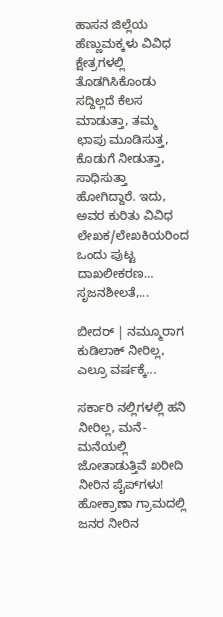ಹಾಸನ ಜಿಲ್ಲೆಯ ಹೆಣ್ಣುಮಕ್ಕಳು ವಿವಿಧ ಕ್ಷೇತ್ರಗಳಲ್ಲಿ ತೊಡಗಿಸಿಕೊಂಡು ಸದ್ದಿಲ್ಲದೆ ಕೆಲಸ ಮಾಡುತ್ತಾ, ತಮ್ಮ ಛಾಪು ಮೂಡಿಸುತ್ತ, ಕೊಡುಗೆ ನೀಡುತ್ತಾ, ಸಾಧಿಸುತ್ತಾ ಹೋಗಿದ್ದಾರೆ. ಇದು, ಅವರ ಕುರಿತು ವಿವಿಧ ಲೇಖಕ/ಲೇಖಕಿಯರಿಂದ ಒಂದು ಪುಟ್ಟ ದಾಖಲೀಕರಣ… ಸೃಜನಶೀಲತೆ,...

ಬೀದರ್ | ನಮ್ಮೂರಾಗ ಕುಡಿಲಾಕ್ ನೀರಿಲ್ಲ, ಎಲ್ರೂ ವರ್ಷಕ್ಕೆ...

ಸರ್ಕಾರಿ ನಲ್ಲಿಗಳಲ್ಲಿ ಹನಿ ನೀರಿಲ್ಲ, ಮನೆ-ಮನೆಯಲ್ಲಿ ಜೋತಾಡುತ್ತಿವೆ ಖರೀದಿ ನೀರಿನ ಪೈಪ್‌ಗಳು! ಹೋಕ್ರಾಣಾ ಗ್ರಾಮದಲ್ಲಿ ಜನರ ನೀರಿನ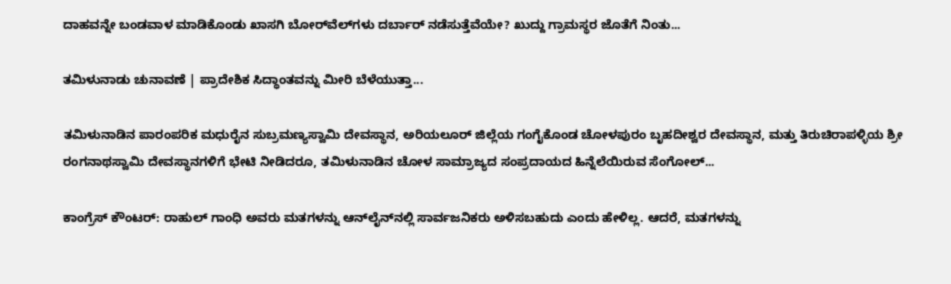ದಾಹವನ್ನೇ ಬಂಡವಾಳ ಮಾಡಿಕೊಂಡು ಖಾಸಗಿ ಬೋರ್‌ವೆಲ್‌ಗಳು ದರ್ಬಾರ್‌ ನಡೆಸುತ್ತೆವೆಯೇ? ಖುದ್ದು ಗ್ರಾಮಸ್ಥರ ಜೊತೆಗೆ ನಿಂತು...

ತಮಿಳುನಾಡು ಚುನಾವಣೆ | ಪ್ರಾದೇಶಿಕ ಸಿದ್ಧಾಂತವನ್ನು ಮೀರಿ ಬೆಳೆಯುತ್ತಾ...

ತಮಿಳುನಾಡಿನ ಪಾರಂಪರಿಕ ಮಧುರೈನ ಸುಬ್ರಮಣ್ಯಸ್ವಾಮಿ ದೇವಸ್ಥಾನ, ಅರಿಯಲೂರ್ ಜಿಲ್ಲೆಯ ಗಂಗೈಕೊಂಡ ಚೋಳಪುರಂ ಬೃಹದೀಶ್ವರ ದೇವಸ್ಥಾನ, ಮತ್ತು ತಿರುಚಿರಾಪಳ್ಳಿಯ ಶ್ರೀ ರಂಗನಾಥಸ್ವಾಮಿ ದೇವಸ್ಥಾನಗಳಿಗೆ ಭೇಟಿ ನೀಡಿದರೂ, ತಮಿಳುನಾಡಿನ ಚೋಳ ಸಾಮ್ರಾಜ್ಯದ ಸಂಪ್ರದಾಯದ ಹಿನ್ನೆಲೆಯಿರುವ ಸೆಂಗೋಲ್...

ಕಾಂಗ್ರೆಸ್‌ ಕೌಂಟರ್: ರಾಹುಲ್ ಗಾಂಧಿ ಅವರು ಮತಗಳನ್ನು ಆನ್‌ಲೈನ್‌ನಲ್ಲಿ ಸಾರ್ವಜನಿಕರು ಅಳಿಸಬಹುದು ಎಂದು ಹೇಳಿಲ್ಲ. ಆದರೆ, ಮತಗಳನ್ನು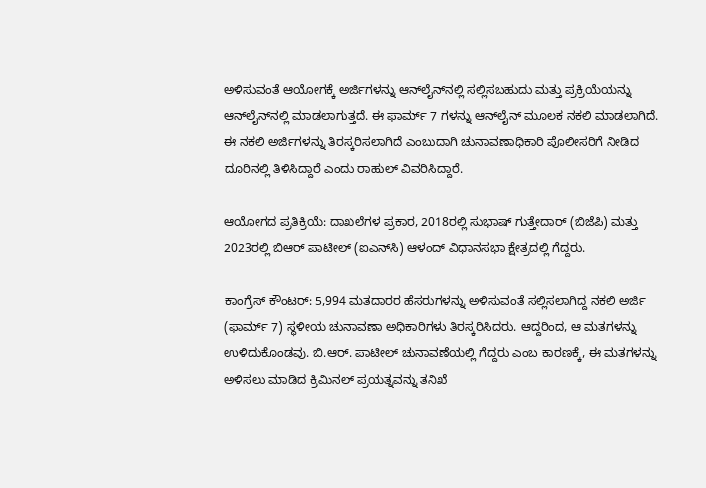ಅಳಿಸುವಂತೆ ಆಯೋಗಕ್ಕೆ ಅರ್ಜಿಗಳನ್ನು ಆನ್‌ಲೈನ್‌ನಲ್ಲಿ ಸಲ್ಲಿಸಬಹುದು ಮತ್ತು ಪ್ರಕ್ರಿಯೆಯನ್ನು ಆನ್‌ಲೈನ್‌ನಲ್ಲಿ ಮಾಡಲಾಗುತ್ತದೆ. ಈ ಫಾರ್ಮ್ 7 ಗಳನ್ನು ಆನ್‌ಲೈನ್‌ ಮೂಲಕ ನಕಲಿ ಮಾಡಲಾಗಿದೆ. ಈ ನಕಲಿ ಅರ್ಜಿಗಳನ್ನು ತಿರಸ್ಕರಿಸಲಾಗಿದೆ ಎಂಬುದಾಗಿ ಚುನಾವಣಾಧಿಕಾರಿ ಪೊಲೀಸರಿಗೆ ನೀಡಿದ ದೂರಿನಲ್ಲಿ ತಿಳಿಸಿದ್ದಾರೆ ಎಂದು ರಾಹುಲ್ ವಿವರಿಸಿದ್ದಾರೆ.

ಆಯೋಗದ ಪ್ರತಿಕ್ರಿಯೆ: ದಾಖಲೆಗಳ ಪ್ರಕಾರ, 2018ರಲ್ಲಿ ಸುಭಾಷ್ ಗುತ್ತೇದಾರ್ (ಬಿಜೆಪಿ) ಮತ್ತು 2023ರಲ್ಲಿ ಬಿಆರ್ ಪಾಟೀಲ್ (ಐಎನ್‌ಸಿ) ಆಳಂದ್ ವಿಧಾನಸಭಾ ಕ್ಷೇತ್ರದಲ್ಲಿ ಗೆದ್ದರು.

ಕಾಂಗ್ರೆಸ್‌ ಕೌಂಟರ್: 5,994 ಮತದಾರರ ಹೆಸರುಗಳನ್ನು ಅಳಿಸುವಂತೆ ಸಲ್ಲಿಸಲಾಗಿದ್ದ ನಕಲಿ ಅರ್ಜಿ (ಫಾರ್ಮ್ 7) ಸ್ಥಳೀಯ ಚುನಾವಣಾ ಅಧಿಕಾರಿಗಳು ತಿರಸ್ಕರಿಸಿದರು. ಆದ್ದರಿಂದ, ಆ ಮತಗಳನ್ನು ಉಳಿದುಕೊಂಡವು. ಬಿ.ಆರ್. ಪಾಟೀಲ್ ಚುನಾವಣೆಯಲ್ಲಿ ಗೆದ್ದರು ಎಂಬ ಕಾರಣಕ್ಕೆ, ಈ ಮತಗಳನ್ನು ಅಳಿಸಲು ಮಾಡಿದ ಕ್ರಿಮಿನಲ್ ಪ್ರಯತ್ನವನ್ನು ತನಿಖೆ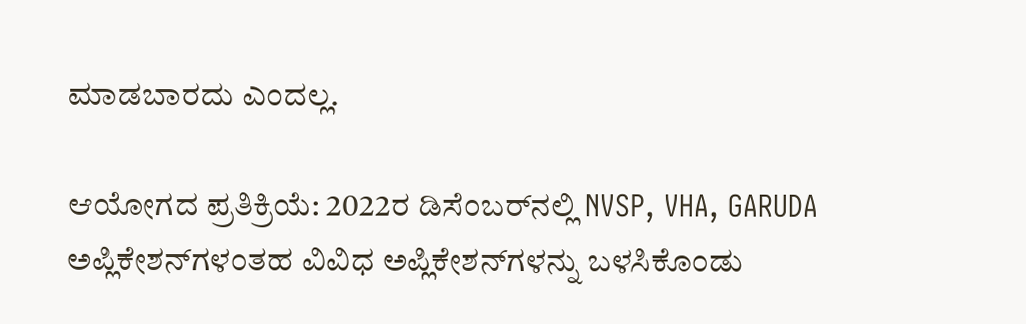ಮಾಡಬಾರದು ಎಂದಲ್ಲ.

ಆಯೋಗದ ಪ್ರತಿಕ್ರಿಯೆ: 2022ರ ಡಿಸೆಂಬರ್‌ನಲ್ಲಿ NVSP, VHA, GARUDA ಅಪ್ಲಿಕೇಶನ್‌ಗಳಂತಹ ವಿವಿಧ ಅಪ್ಲಿಕೇಶನ್‌ಗಳನ್ನು ಬಳಸಿಕೊಂಡು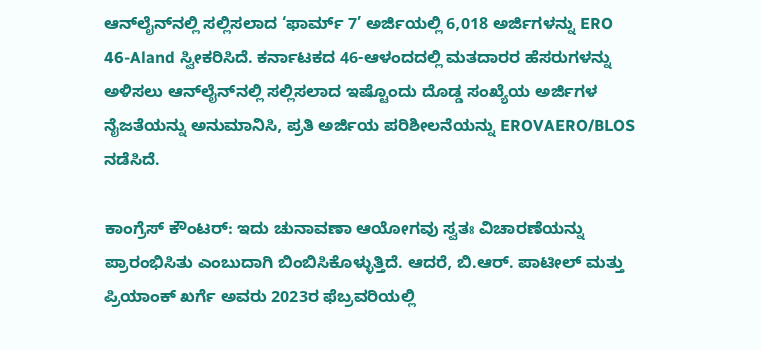ಆನ್‌ಲೈನ್‌ನಲ್ಲಿ ಸಲ್ಲಿಸಲಾದ ‘ಫಾರ್ಮ್ 7’ ಅರ್ಜಿಯಲ್ಲಿ 6,018 ಅರ್ಜಿಗಳನ್ನು ERO 46-Aland ಸ್ವೀಕರಿಸಿದೆ. ಕರ್ನಾಟಕದ 46-ಆಳಂದದಲ್ಲಿ ಮತದಾರರ ಹೆಸರುಗಳನ್ನು ಅಳಿಸಲು ಆನ್‌ಲೈನ್‌ನಲ್ಲಿ ಸಲ್ಲಿಸಲಾದ ಇಷ್ಟೊಂದು ದೊಡ್ಡ ಸಂಖ್ಯೆಯ ಅರ್ಜಿಗಳ ನೈಜತೆಯನ್ನು ಅನುಮಾನಿಸಿ, ಪ್ರತಿ ಅರ್ಜಿಯ ಪರಿಶೀಲನೆಯನ್ನು EROVAERO/BLOS ನಡೆಸಿದೆ.

ಕಾಂಗ್ರೆಸ್‌ ಕೌಂಟರ್: ಇದು ಚುನಾವಣಾ ಆಯೋಗವು ಸ್ವತಃ ವಿಚಾರಣೆಯನ್ನು ಪ್ರಾರಂಭಿಸಿತು ಎಂಬುದಾಗಿ ಬಿಂಬಿಸಿಕೊಳ್ಳುತ್ತಿದೆ. ಆದರೆ, ಬಿ.ಆರ್. ಪಾಟೀಲ್ ಮತ್ತು ಪ್ರಿಯಾಂಕ್ ಖರ್ಗೆ ಅವರು 2023ರ ಫೆಬ್ರವರಿಯಲ್ಲಿ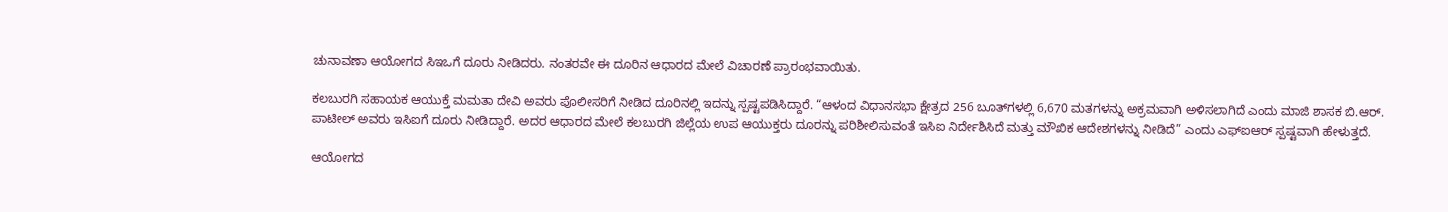ಚುನಾವಣಾ ಆಯೋಗದ ಸಿಇಒಗೆ ದೂರು ನೀಡಿದರು. ನಂತರವೇ ಈ ದೂರಿನ ಆಧಾರದ ಮೇಲೆ ವಿಚಾರಣೆ ಪ್ರಾರಂಭವಾಯಿತು.

ಕಲಬುರಗಿ ಸಹಾಯಕ ಆಯುಕ್ತೆ ಮಮತಾ ದೇವಿ ಅವರು ಪೊಲೀಸರಿಗೆ ನೀಡಿದ ದೂರಿನಲ್ಲಿ ಇದನ್ನು ಸ್ಪಷ್ಟಪಡಿಸಿದ್ದಾರೆ. “ಆಳಂದ ವಿಧಾನಸಭಾ ಕ್ಷೇತ್ರದ 256 ಬೂತ್‌ಗಳಲ್ಲಿ 6,670 ಮತಗಳನ್ನು ಅಕ್ರಮವಾಗಿ ಅಳಿಸಲಾಗಿದೆ ಎಂದು ಮಾಜಿ ಶಾಸಕ ಬಿ.ಆರ್. ಪಾಟೀಲ್ ಅವರು ಇಸಿಐಗೆ ದೂರು ನೀಡಿದ್ದಾರೆ. ಅದರ ಆಧಾರದ ಮೇಲೆ ಕಲಬುರಗಿ ಜಿಲ್ಲೆಯ ಉಪ ಆಯುಕ್ತರು ದೂರನ್ನು ಪರಿಶೀಲಿಸುವಂತೆ ಇಸಿಐ ನಿರ್ದೇಶಿಸಿದೆ ಮತ್ತು ಮೌಖಿಕ ಆದೇಶಗಳನ್ನು ನೀಡಿದೆ” ಎಂದು ಎಫ್‌ಐಆರ್ ಸ್ಪಷ್ಟವಾಗಿ ಹೇಳುತ್ತದೆ.

ಆಯೋಗದ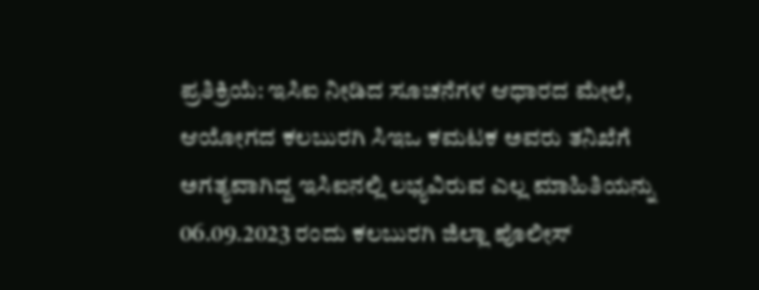ಪ್ರತಿಕ್ರಿಯೆ: ಇಸಿಐ ನೀಡಿದ ಸೂಚನೆಗಳ ಆಧಾರದ ಮೇಲೆ, ಆಯೋಗದ ಕಲಬುರಗಿ ಸಿಇಒ ಕಮಟಕ ಅವರು ತನಿಖೆಗೆ ಅಗತ್ಯವಾಗಿದ್ದ ಇಸಿಐನಲ್ಲಿ ಲಭ್ಯವಿರುವ ಎಲ್ಲ ಮಾಹಿತಿಯನ್ನು 06.09.2023 ರಂದು ಕಲಬುರಗಿ ಜಿಲ್ಲಾ ಪೊಲೀಸ್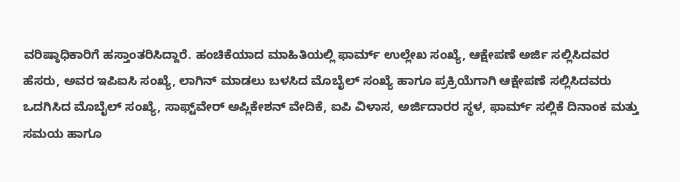ವರಿಷ್ಠಾಧಿಕಾರಿಗೆ ಹಸ್ತಾಂತರಿಸಿದ್ದಾರೆ. ಹಂಚಿಕೆಯಾದ ಮಾಹಿತಿಯಲ್ಲಿ ಫಾರ್ಮ್ ಉಲ್ಲೇಖ ಸಂಖ್ಯೆ, ಆಕ್ಷೇಪಣೆ ಅರ್ಜಿ ಸಲ್ಲಿಸಿದವರ ಹೆಸರು, ಅವರ ಇಪಿಐಸಿ ಸಂಖ್ಯೆ, ಲಾಗಿನ್ ಮಾಡಲು ಬಳಸಿದ ಮೊಬೈಲ್ ಸಂಖ್ಯೆ ಹಾಗೂ ಪ್ರಕ್ರಿಯೆಗಾಗಿ ಆಕ್ಷೇಪಣೆ ಸಲ್ಲಿಸಿದವರು ಒದಗಿಸಿದ ಮೊಬೈಲ್ ಸಂಖ್ಯೆ, ಸಾಫ್ಟ್‌ವೇರ್ ಅಪ್ಲಿಕೇಶನ್ ವೇದಿಕೆ, ಐಪಿ ವಿಳಾಸ, ಅರ್ಜಿದಾರರ ಸ್ಥಳ, ಫಾರ್ಮ್ ಸಲ್ಲಿಕೆ ದಿನಾಂಕ ಮತ್ತು ಸಮಯ ಹಾಗೂ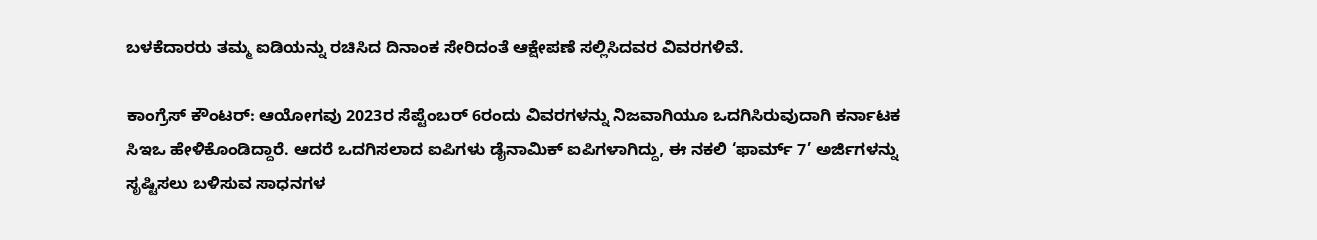ಬಳಕೆದಾರರು ತಮ್ಮ ಐಡಿಯನ್ನು ರಚಿಸಿದ ದಿನಾಂಕ ಸೇರಿದಂತೆ ಆಕ್ಷೇಪಣೆ ಸಲ್ಲಿಸಿದವರ ವಿವರಗಳಿವೆ.

ಕಾಂಗ್ರೆಸ್‌ ಕೌಂಟರ್: ಆಯೋಗವು 2023ರ ಸೆಪ್ಟೆಂಬರ್ 6ರಂದು ವಿವರಗಳನ್ನು ನಿಜವಾಗಿಯೂ ಒದಗಿಸಿರುವುದಾಗಿ ಕರ್ನಾಟಕ ಸಿಇಒ ಹೇಳಿಕೊಂಡಿದ್ದಾರೆ. ಆದರೆ ಒದಗಿಸಲಾದ ಐಪಿಗಳು ಡೈನಾಮಿಕ್ ಐಪಿಗಳಾಗಿದ್ದು, ಈ ನಕಲಿ ‘ಫಾರ್ಮ್ 7’ ಅರ್ಜಿಗಳನ್ನು ಸೃಷ್ಟಿಸಲು ಬಳಿಸುವ ಸಾಧನಗಳ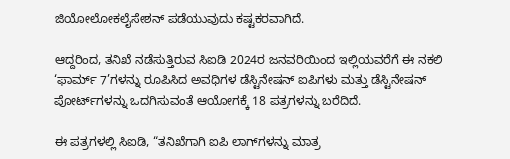ಜಿಯೋಲೋಕಲೈಸೇಶನ್ ಪಡೆಯುವುದು ಕಷ್ಟಕರವಾಗಿದೆ.

ಆದ್ದರಿಂದ, ತನಿಖೆ ನಡೆಸುತ್ತಿರುವ ಸಿಐಡಿ 2024ರ ಜನವರಿಯಿಂದ ಇಲ್ಲಿಯವರೆಗೆ ಈ ನಕಲಿ ‘ಫಾರ್ಮ್ 7’ಗಳನ್ನು ರೂಪಿಸಿದ ಅವಧಿಗಳ ಡೆಸ್ಟಿನೇಷನ್ ಐಪಿಗಳು ಮತ್ತು ಡೆಸ್ಟಿನೇಷನ್ ಪೋರ್ಟ್‌ಗಳನ್ನು ಒದಗಿಸುವಂತೆ ಆಯೋಗಕ್ಕೆ 18 ಪತ್ರಗಳನ್ನು ಬರೆದಿದೆ.

ಈ ಪತ್ರಗಳಲ್ಲಿ ಸಿಐಡಿ, “ತನಿಖೆಗಾಗಿ ಐಪಿ ಲಾಗ್‌ಗಳನ್ನು ಮಾತ್ರ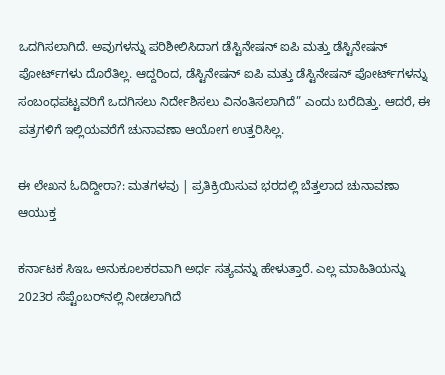ಒದಗಿಸಲಾಗಿದೆ. ಅವುಗಳನ್ನು ಪರಿಶೀಲಿಸಿದಾಗ ಡೆಸ್ಟಿನೇಷನ್ ಐಪಿ ಮತ್ತು ಡೆಸ್ಟಿನೇಷನ್ ಪೋರ್ಟ್‌ಗಳು ದೊರೆತಿಲ್ಲ. ಆದ್ದರಿಂದ, ಡೆಸ್ಟಿನೇಷನ್ ಐಪಿ ಮತ್ತು ಡೆಸ್ಟಿನೇಷನ್ ಪೋರ್ಟ್‌ಗಳನ್ನು ಸಂಬಂಧಪಟ್ಟವರಿಗೆ ಒದಗಿಸಲು ನಿರ್ದೇಶಿಸಲು ವಿನಂತಿಸಲಾಗಿದೆ” ಎಂದು ಬರೆದಿತ್ತು. ಆದರೆ, ಈ ಪತ್ರಗಳಿಗೆ ಇಲ್ಲಿಯವರೆಗೆ ಚುನಾವಣಾ ಆಯೋಗ ಉತ್ತರಿಸಿಲ್ಲ.

ಈ ಲೇಖನ ಓದಿದ್ದೀರಾ?: ಮತಗಳವು | ಪ್ರತಿಕ್ರಿಯಿಸುವ ಭರದಲ್ಲಿ ಬೆತ್ತಲಾದ ಚುನಾವಣಾ ಆಯುಕ್ತ

ಕರ್ನಾಟಕ ಸಿಇಒ ಅನುಕೂಲಕರವಾಗಿ ಅರ್ಧ ಸತ್ಯವನ್ನು ಹೇಳುತ್ತಾರೆ. ಎಲ್ಲ ಮಾಹಿತಿಯನ್ನು 2023ರ ಸೆಪ್ಟೆಂಬರ್‌ನಲ್ಲಿ ನೀಡಲಾಗಿದೆ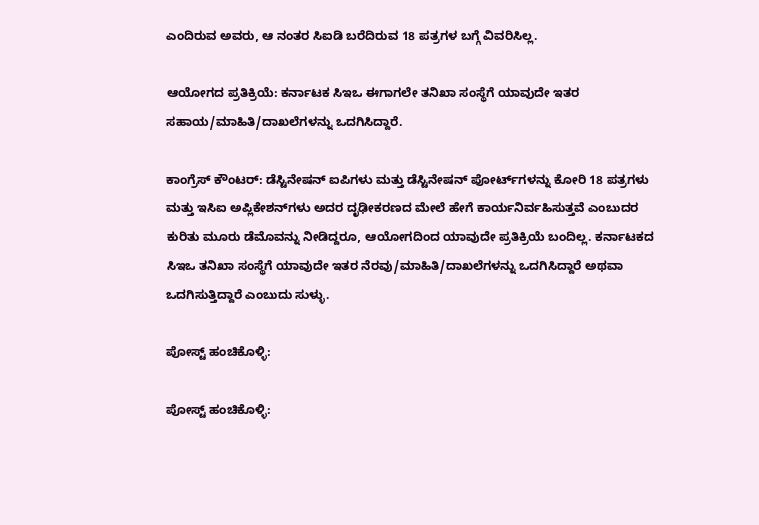ಎಂದಿರುವ ಅವರು, ಆ ನಂತರ ಸಿಐಡಿ ಬರೆದಿರುವ 18 ಪತ್ರಗಳ ಬಗ್ಗೆ ವಿವರಿಸಿಲ್ಲ.

ಆಯೋಗದ ಪ್ರತಿಕ್ರಿಯೆ: ಕರ್ನಾಟಕ ಸಿಇಒ ಈಗಾಗಲೇ ತನಿಖಾ ಸಂಸ್ಥೆಗೆ ಯಾವುದೇ ಇತರ ಸಹಾಯ/ಮಾಹಿತಿ/ದಾಖಲೆಗಳನ್ನು ಒದಗಿಸಿದ್ದಾರೆ.

ಕಾಂಗ್ರೆಸ್‌ ಕೌಂಟರ್: ಡೆಸ್ಟಿನೇಷನ್ ಐಪಿಗಳು ಮತ್ತು ಡೆಸ್ಟಿನೇಷನ್ ಪೋರ್ಟ್‌ಗಳನ್ನು ಕೋರಿ 18 ಪತ್ರಗಳು ಮತ್ತು ಇಸಿಐ ಅಪ್ಲಿಕೇಶನ್‌ಗಳು ಅದರ ದೃಢೀಕರಣದ ಮೇಲೆ ಹೇಗೆ ಕಾರ್ಯನಿರ್ವಹಿಸುತ್ತವೆ ಎಂಬುದರ ಕುರಿತು ಮೂರು ಡೆಮೊವನ್ನು ನೀಡಿದ್ದರೂ, ಆಯೋಗದಿಂದ ಯಾವುದೇ ಪ್ರತಿಕ್ರಿಯೆ ಬಂದಿಲ್ಲ. ಕರ್ನಾಟಕದ ಸಿಇಒ ತನಿಖಾ ಸಂಸ್ಥೆಗೆ ಯಾವುದೇ ಇತರ ನೆರವು/ಮಾಹಿತಿ/ದಾಖಲೆಗಳನ್ನು ಒದಗಿಸಿದ್ದಾರೆ ಅಥವಾ ಒದಗಿಸುತ್ತಿದ್ದಾರೆ ಎಂಬುದು ಸುಳ್ಳು.

ಪೋಸ್ಟ್ ಹಂಚಿಕೊಳ್ಳಿ:

ಪೋಸ್ಟ್ ಹಂಚಿಕೊಳ್ಳಿ: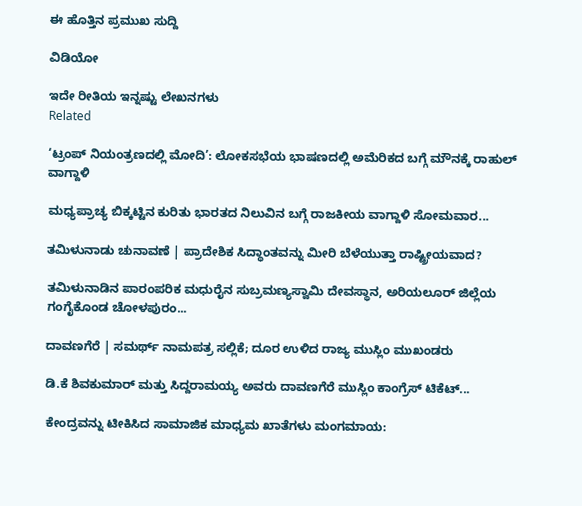ಈ ಹೊತ್ತಿನ ಪ್ರಮುಖ ಸುದ್ದಿ

ವಿಡಿಯೋ

ಇದೇ ರೀತಿಯ ಇನ್ನಷ್ಟು ಲೇಖನಗಳು
Related

‘ಟ್ರಂಪ್ ನಿಯಂತ್ರಣದಲ್ಲಿ ಮೋದಿ’: ಲೋಕಸಭೆಯ ಭಾಷಣದಲ್ಲಿ ಅಮೆರಿಕದ ಬಗ್ಗೆ ಮೌನಕ್ಕೆ ರಾಹುಲ್ ವಾಗ್ದಾಳಿ

ಮಧ್ಯಪ್ರಾಚ್ಯ ಬಿಕ್ಕಟ್ಟಿನ ಕುರಿತು ಭಾರತದ ನಿಲುವಿನ ಬಗ್ಗೆ ರಾಜಕೀಯ ವಾಗ್ದಾಳಿ ಸೋಮವಾರ...

ತಮಿಳುನಾಡು ಚುನಾವಣೆ | ಪ್ರಾದೇಶಿಕ ಸಿದ್ಧಾಂತವನ್ನು ಮೀರಿ ಬೆಳೆಯುತ್ತಾ ರಾಷ್ಟ್ರೀಯವಾದ?

ತಮಿಳುನಾಡಿನ ಪಾರಂಪರಿಕ ಮಧುರೈನ ಸುಬ್ರಮಣ್ಯಸ್ವಾಮಿ ದೇವಸ್ಥಾನ, ಅರಿಯಲೂರ್ ಜಿಲ್ಲೆಯ ಗಂಗೈಕೊಂಡ ಚೋಳಪುರಂ...

ದಾವಣಗೆರೆ | ಸಮರ್ಥ್‌ ನಾಮಪತ್ರ ಸಲ್ಲಿಕೆ; ದೂರ ಉಳಿದ ರಾಜ್ಯ ಮುಸ್ಲಿಂ ಮುಖಂಡರು

ಡಿ.ಕೆ ಶಿವಕುಮಾರ್ ಮತ್ತು ಸಿದ್ದರಾಮಯ್ಯ ಅವರು ದಾವಣಗೆರೆ ಮುಸ್ಲಿಂ ಕಾಂಗ್ರೆಸ್‌ ಟಿಕೆಟ್...

ಕೇಂದ್ರವನ್ನು ಟೀಕಿಸಿದ ಸಾಮಾಜಿಕ ಮಾಧ್ಯಮ ಖಾತೆಗಳು ಮಂಗಮಾಯ: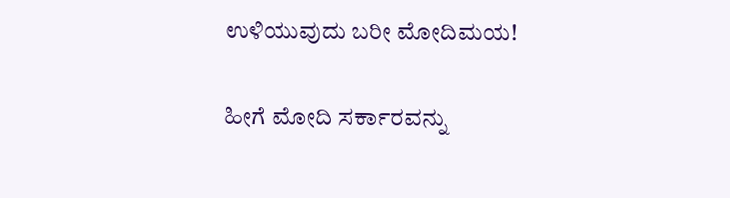ಉಳಿಯುವುದು ಬರೀ ಮೋದಿಮಯ!

ಹೀಗೆ ಮೋದಿ ಸರ್ಕಾರವನ್ನು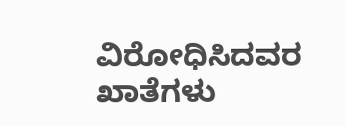ವಿರೋಧಿಸಿದವರ ಖಾತೆಗಳು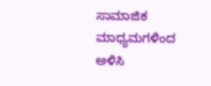ಸಾಮಾಜಿಕ ಮಾಧ್ಯಮಗಳಿಂದ ಅಳಿಸಿ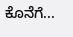ಕೊನೆಗೆ...